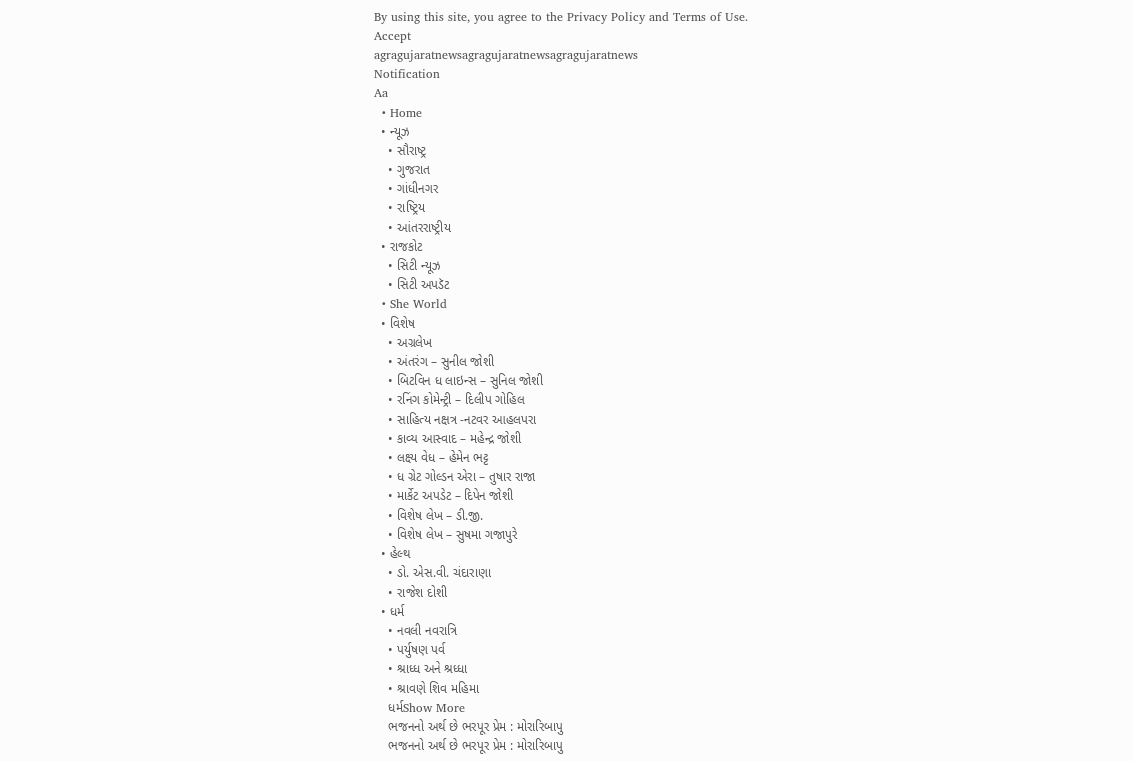By using this site, you agree to the Privacy Policy and Terms of Use.
Accept
agragujaratnewsagragujaratnewsagragujaratnews
Notification
Aa
  • Home
  • ન્યૂઝ
    • સૌરાષ્ટ્ર
    • ગુજરાત
    • ગાંધીનગર
    • રાષ્ટ્રિય
    • આંતરરાષ્ટ્રીય
  • રાજકોટ
    • સિટી ન્યૂઝ
    • સિટી અપડૅટ
  • She World
  • વિશેષ
    • અગ્રલેખ
    • અંતરંગ – સુનીલ જોશી
    • બિટવિન ધ લાઇન્સ – સુનિલ જોશી
    • રનિંગ કોમેન્ટ્રી – દિલીપ ગોહિલ
    • સાહિત્ય નક્ષત્ર -નટવર આહલપરા
    • કાવ્ય આસ્વાદ – મહેન્દ્ર જોશી
    • લક્ષ્ય વેધ – હેમેન ભટ્ટ
    • ધ ગ્રેટ ગોલ્ડન એરા – તુષાર રાજા
    • માર્કેટ અપડેટ – દિપેન જોશી
    • વિશેષ લેખ – ડી.જી.
    • વિશેષ લેખ – સુષમા ગજાપુરે
  • હેલ્થ
    • ડો. એસ.વી. ચંદારાણા
    • રાજેશ દોશી
  • ધર્મ
    • નવલી નવરાત્રિ
    • પર્યુષણ પર્વ
    • શ્રાધ્ધ અને શ્રધ્ધા
    • શ્રાવણે શિવ મહિમા
    ધર્મShow More
    ભજનનો અર્થ છે ભરપૂર પ્રેમ : મોરારિબાપુ
    ભજનનો અર્થ છે ભરપૂર પ્રેમ : મોરારિબાપુ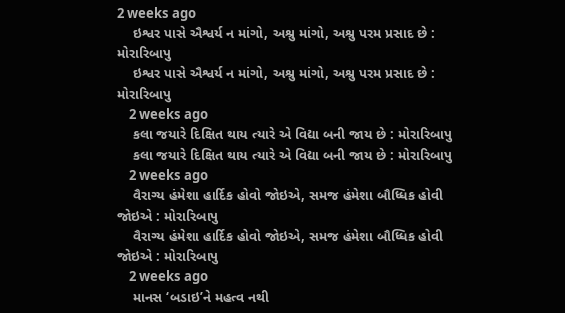2 weeks ago
    ઇશ્વર પાસે ઐશ્વર્ય ન માંગો, અશ્રુ માંગો, અશ્રુ પરમ પ્રસાદ છે : મોરારિબાપુ
    ઇશ્વર પાસે ઐશ્વર્ય ન માંગો, અશ્રુ માંગો, અશ્રુ પરમ પ્રસાદ છે : મોરારિબાપુ
    2 weeks ago
    કલા જયારે દિક્ષિત થાય ત્યારે એ વિદ્યા બની જાય છે : મોરારિબાપુ
    કલા જયારે દિક્ષિત થાય ત્યારે એ વિદ્યા બની જાય છે : મોરારિબાપુ
    2 weeks ago
    વૈરાગ્ય હંમેશા હાર્દિક હોવો જોઇએ, સમજ હંમેશા બૌધ્ધિક હોવી જોઇએ : મોરારિબાપુ
    વૈરાગ્ય હંમેશા હાર્દિક હોવો જોઇએ, સમજ હંમેશા બૌધ્ધિક હોવી જોઇએ : મોરારિબાપુ
    2 weeks ago
    માનસ ‘બડાઇ’ને મહત્વ નથી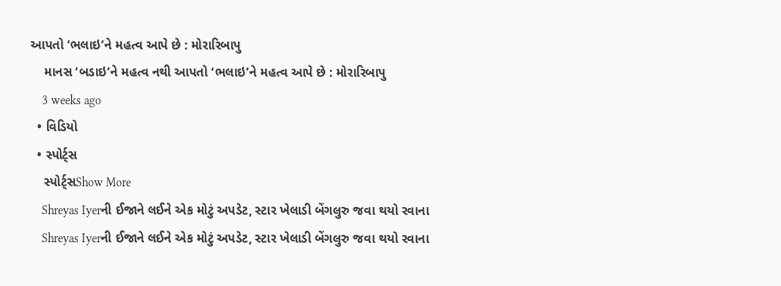આપતો ‘ભલાઇ’ને મહત્વ આપે છે : મોરારિબાપુ
    માનસ ‘બડાઇ’ને મહત્વ નથી આપતો ‘ભલાઇ’ને મહત્વ આપે છે : મોરારિબાપુ
    3 weeks ago
  • વિડિયો
  • સ્પોર્ટ્સ
    સ્પોર્ટ્સShow More
    Shreyas Iyerની ઈજાને લઈને એક મોટું અપડેટ, સ્ટાર ખેલાડી બેંગલુરુ જવા થયો રવાના
    Shreyas Iyerની ઈજાને લઈને એક મોટું અપડેટ, સ્ટાર ખેલાડી બેંગલુરુ જવા થયો રવાના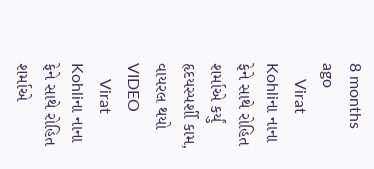8 months ago
    Virat Kohliના નાના ફેને સાથે રોહિત શર્માએ કર્યું હૃદયસ્પર્શી કામ, વાયરલ થયો VIDEO
    Virat Kohliના નાના ફેને સાથે રોહિત શર્માએ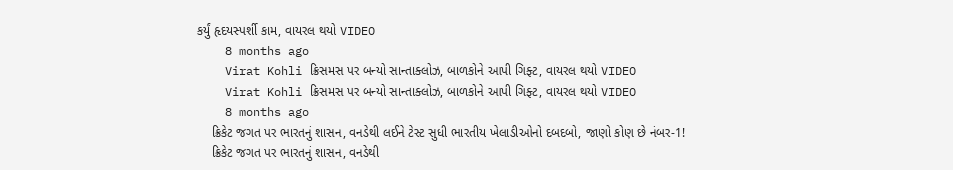કર્યું હૃદયસ્પર્શી કામ, વાયરલ થયો VIDEO
    8 months ago
    Virat Kohli ક્રિસમસ પર બન્યો સાન્તાક્લોઝ, બાળકોને આપી ગિફ્ટ, વાયરલ થયો VIDEO
    Virat Kohli ક્રિસમસ પર બન્યો સાન્તાક્લોઝ, બાળકોને આપી ગિફ્ટ, વાયરલ થયો VIDEO
    8 months ago
    ક્રિકેટ જગત પર ભારતનું શાસન, વનડેથી લઈને ટેસ્ટ સુધી ભારતીય ખેલાડીઓનો દબદબો, જાણો કોણ છે નંબર-1!
    ક્રિકેટ જગત પર ભારતનું શાસન, વનડેથી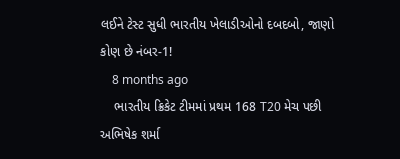લઈને ટેસ્ટ સુધી ભારતીય ખેલાડીઓનો દબદબો, જાણો કોણ છે નંબર-1!
    8 months ago
    ભારતીય ક્રિકેટ ટીમમાં પ્રથમ 168 T20 મેચ પછી અભિષેક શર્મા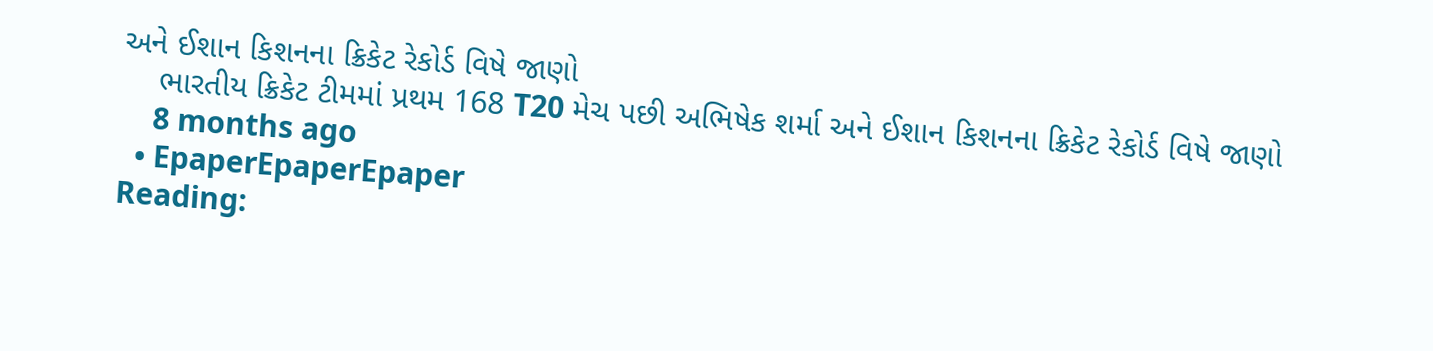અને ઈશાન કિશનના ક્રિકેટ રેકોર્ડ વિષે જાણો
    ભારતીય ક્રિકેટ ટીમમાં પ્રથમ 168 T20 મેચ પછી અભિષેક શર્મા અને ઈશાન કિશનના ક્રિકેટ રેકોર્ડ વિષે જાણો
    8 months ago
  • EpaperEpaperEpaper
Reading: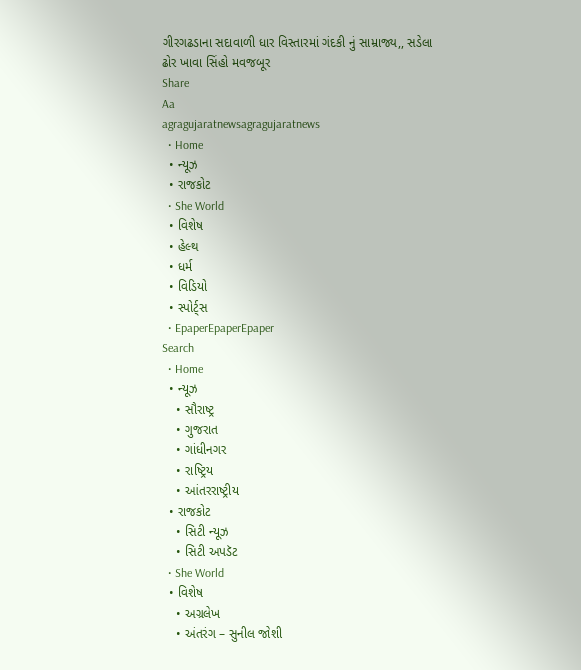ગીરગઢડાના સદાવાળી ધાર વિસ્તારમાં ગંદકી નું સામ્રાજ્ય,, સડેલા ઢોર ખાવા સિંહો મવજબૂર
Share
Aa
agragujaratnewsagragujaratnews
  • Home
  • ન્યૂઝ
  • રાજકોટ
  • She World
  • વિશેષ
  • હેલ્થ
  • ધર્મ
  • વિડિયો
  • સ્પોર્ટ્સ
  • EpaperEpaperEpaper
Search
  • Home
  • ન્યૂઝ
    • સૌરાષ્ટ્ર
    • ગુજરાત
    • ગાંધીનગર
    • રાષ્ટ્રિય
    • આંતરરાષ્ટ્રીય
  • રાજકોટ
    • સિટી ન્યૂઝ
    • સિટી અપડૅટ
  • She World
  • વિશેષ
    • અગ્રલેખ
    • અંતરંગ – સુનીલ જોશી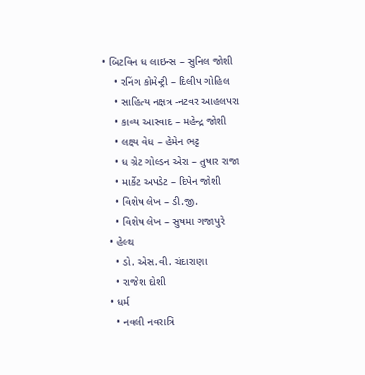• બિટવિન ધ લાઇન્સ – સુનિલ જોશી
    • રનિંગ કોમેન્ટ્રી – દિલીપ ગોહિલ
    • સાહિત્ય નક્ષત્ર -નટવર આહલપરા
    • કાવ્ય આસ્વાદ – મહેન્દ્ર જોશી
    • લક્ષ્ય વેધ – હેમેન ભટ્ટ
    • ધ ગ્રેટ ગોલ્ડન એરા – તુષાર રાજા
    • માર્કેટ અપડેટ – દિપેન જોશી
    • વિશેષ લેખ – ડી.જી.
    • વિશેષ લેખ – સુષમા ગજાપુરે
  • હેલ્થ
    • ડો. એસ.વી. ચંદારાણા
    • રાજેશ દોશી
  • ધર્મ
    • નવલી નવરાત્રિ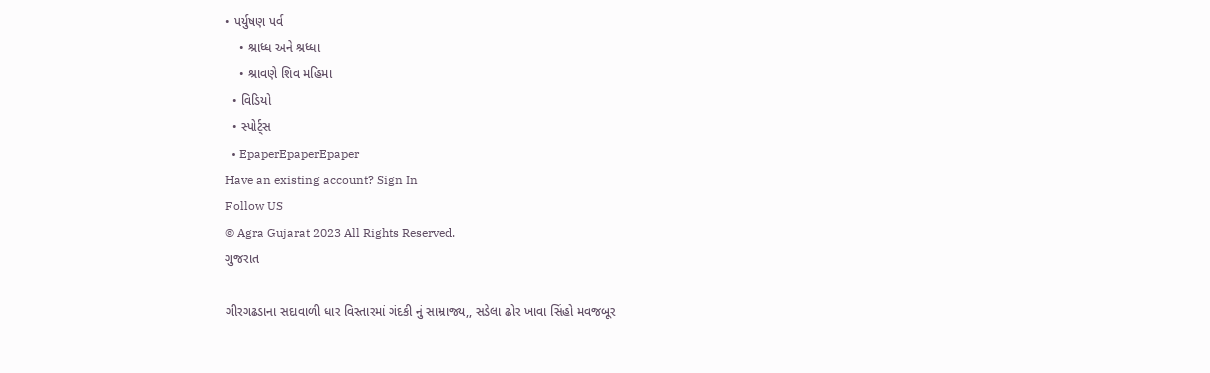• પર્યુષણ પર્વ
    • શ્રાધ્ધ અને શ્રધ્ધા
    • શ્રાવણે શિવ મહિમા
  • વિડિયો
  • સ્પોર્ટ્સ
  • EpaperEpaperEpaper
Have an existing account? Sign In
Follow US
© Agra Gujarat 2023 All Rights Reserved.
ગુજરાત

ગીરગઢડાના સદાવાળી ધાર વિસ્તારમાં ગંદકી નું સામ્રાજ્ય,, સડેલા ઢોર ખાવા સિંહો મવજબૂર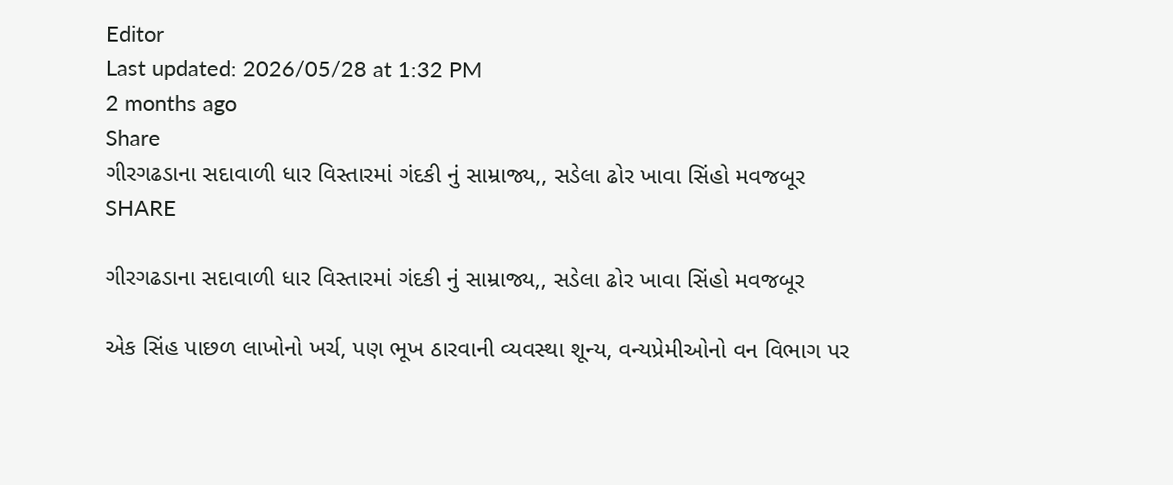Editor
Last updated: 2026/05/28 at 1:32 PM
2 months ago
Share
ગીરગઢડાના સદાવાળી ધાર વિસ્તારમાં ગંદકી નું સામ્રાજ્ય,, સડેલા ઢોર ખાવા સિંહો મવજબૂર
SHARE

ગીરગઢડાના સદાવાળી ધાર વિસ્તારમાં ગંદકી નું સામ્રાજ્ય,, સડેલા ઢોર ખાવા સિંહો મવજબૂર

એક સિંહ પાછળ લાખોનો ખર્ચ, પણ ભૂખ ઠારવાની વ્યવસ્થા શૂન્ય, વન્યપ્રેમીઓનો વન વિભાગ પર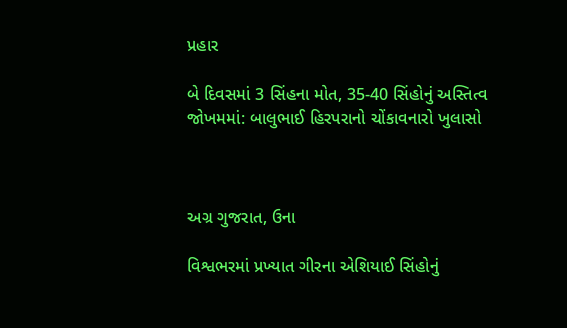પ્રહાર

બે દિવસમાં 3 સિંહના મોત, 35-40 સિંહોનું અસ્તિત્વ જોખમમાં: બાલુભાઈ હિરપરાનો ચોંકાવનારો ખુલાસો



અગ્ર ગુજરાત, ઉના

વિશ્વભરમાં પ્રખ્યાત ગીરના એશિયાઈ સિંહોનું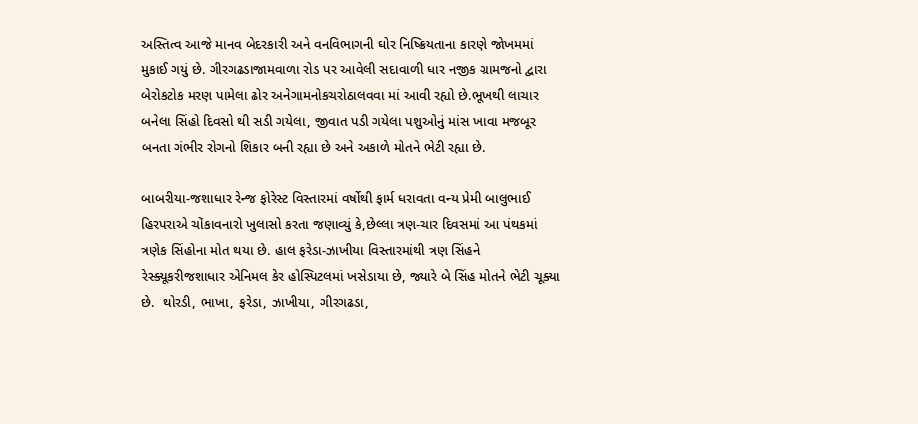અસ્તિત્વ આજે માનવ બેદરકારી અને વનવિભાગની ઘોર નિષ્ક્રિયતાના કારણે જોખમમાં મુકાઈ ગયું છે. ગીરગઢડાજામવાળા રોડ પર આવેલી સદાવાળી ધાર નજીક ગ્રામજનો દ્વારા બેરોકટોક મરણ પામેલા ઢોર અનેગામનોકચરોઠાલવવા માં આવી રહ્યો છે.ભૂખથી લાચાર બનેલા સિંહો દિવસો થી સડી ગયેલા, જીવાત પડી ગયેલા પશુઓનું માંસ ખાવા મજબૂર બનતા ગંભીર રોગનો શિકાર બની રહ્યા છે અને અકાળે મોતને ભેટી રહ્યા છે.

બાબરીયા-જશાધાર રેન્જ ફોરેસ્ટ વિસ્તારમાં વર્ષોથી ફાર્મ ધરાવતા વન્ય પ્રેમી બાલુભાઈ હિરપરાએ ચોંકાવનારો ખુલાસો કરતા જણાવ્યું કે,છેલ્લા ત્રણ-ચાર દિવસમાં આ પંથકમાં ત્રણેક સિંહોના મોત થયા છે. હાલ ફરેડા-ઝાખીયા વિસ્તારમાંથી ત્રણ સિંહને રેસ્ક્યૂકરીજશાધાર એનિમલ કેર હોસ્પિટલમાં ખસેડાયા છે, જ્યારે બે સિંહ મોતને ભેટી ચૂક્યા છે.  થોરડી, ભાખા, ફરેડા, ઝાખીયા, ગીરગઢડા,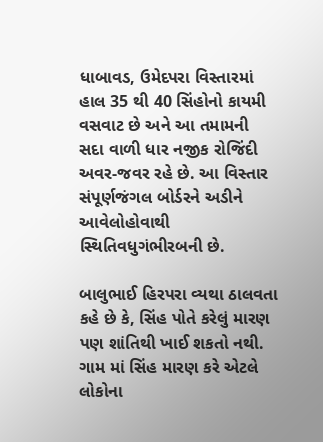ધાબાવડ, ઉમેદપરા વિસ્તારમાં હાલ 35 થી 40 સિંહોનો કાયમી વસવાટ છે અને આ તમામની સદા વાળી ધાર નજીક રોજિંદી અવર-જવર રહે છે. આ વિસ્તાર સંપૂર્ણજંગલ બોર્ડરને અડીને આવેલોહોવાથી સ્થિતિવધુગંભીરબની છે.

બાલુભાઈ હિરપરા વ્યથા ઠાલવતા કહે છે કે, સિંહ પોતે કરેલું મારણ પણ શાંતિથી ખાઈ શકતો નથી. ગામ માં સિંહ મારણ કરે એટલે લોકોના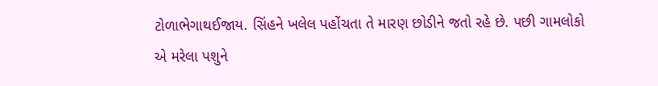ટોળાભેગાથઈજાય. સિંહને ખલેલ પહોંચતા તે મારણ છોડીને જતો રહે છે. પછી ગામલોકો એ મરેલા પશુને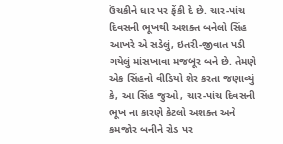ઉંચકીને ધાર પર ફેંકી દે છે. ચાર-પાંચ દિવસની ભૂખથી અશક્ત બનેલો સિંહ આખરે એ સડેલું, ઇતરી-જીવાત પડી ગયેલું માંસખાવા મજબૂર બને છે. તેમણે એક સિંહનો વીડિયો શેર કરતા જણાવ્યું કે, આ સિંહ જુઓ, ચાર-પાંચ દિવસની ભૂખ ના કારણે કેટલો અશક્ત અને કમજોર બનીને રોડ પર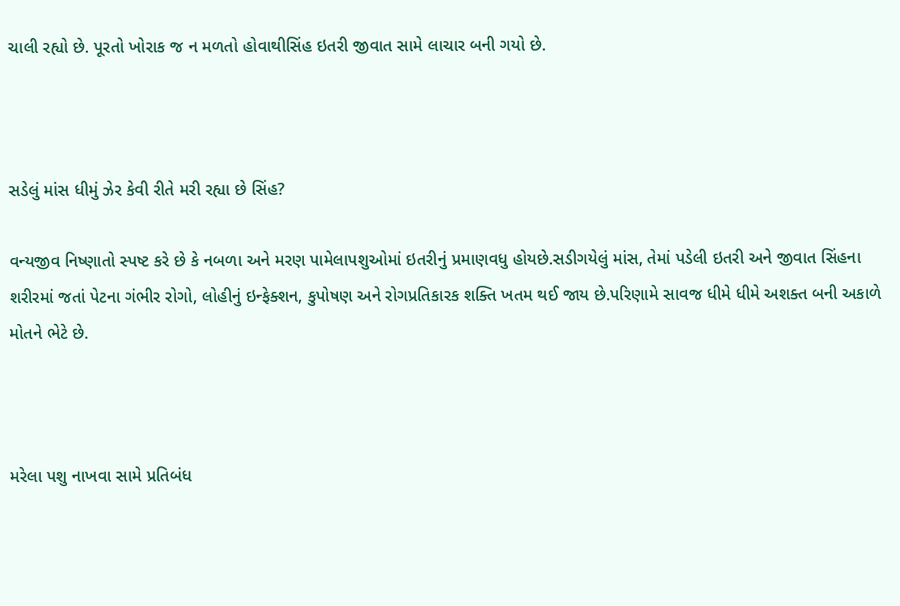ચાલી રહ્યો છે. પૂરતો ખોરાક જ ન મળતો હોવાથીસિંહ ઇતરી જીવાત સામે લાચાર બની ગયો છે.



સડેલું માંસ ધીમું ઝેર કેવી રીતે મરી રહ્યા છે સિંહ?

વન્યજીવ નિષ્ણાતો સ્પષ્ટ કરે છે કે નબળા અને મરણ પામેલાપશુઓમાં ઇતરીનું પ્રમાણવધુ હોયછે.સડીગયેલું માંસ, તેમાં પડેલી ઇતરી અને જીવાત સિંહના શરીરમાં જતાં પેટના ગંભીર રોગો, લોહીનું ઇન્ફેક્શન, કુપોષણ અને રોગપ્રતિકારક શક્તિ ખતમ થઈ જાય છે.પરિણામે સાવજ ધીમે ધીમે અશક્ત બની અકાળે મોતને ભેટે છે.



મરેલા પશુ નાખવા સામે પ્રતિબંધ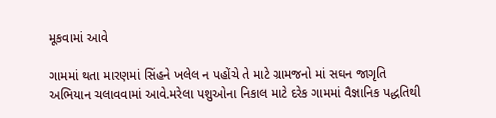મૂકવામાં આવે

ગામમાં થતા મારણમાં સિંહને ખલેલ ન પહોંચે તે માટે ગ્રામજનો માં સઘન જાગૃતિ અભિયાન ચલાવવામાં આવે.મરેલા પશુઓના નિકાલ માટે દરેક ગામમાં વૈજ્ઞાનિક પદ્ધતિથી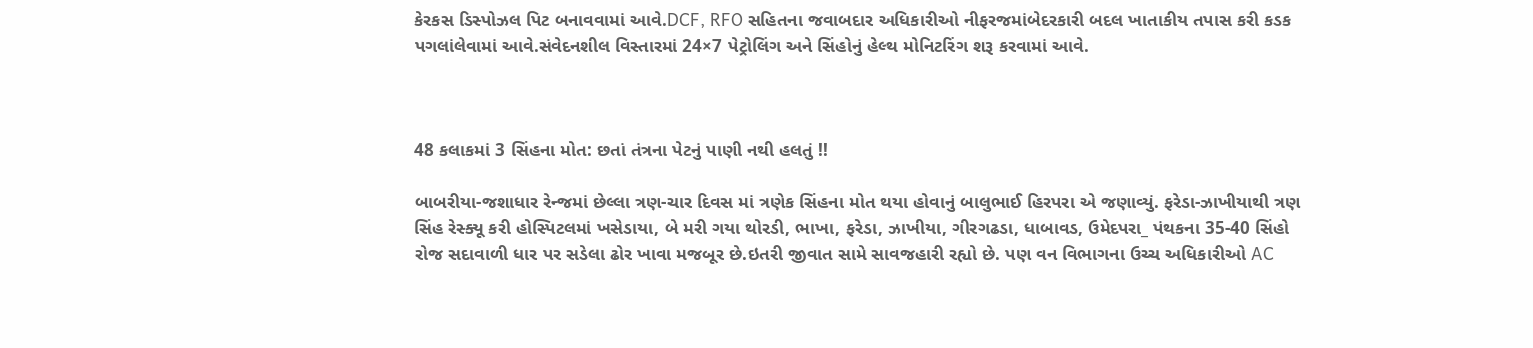કેરકસ ડિસ્પોઝલ પિટ બનાવવામાં આવે.DCF, RFO સહિતના જવાબદાર અધિકારીઓ નીફરજમાંબેદરકારી બદલ ખાતાકીય તપાસ કરી કડક પગલાંલેવામાં આવે.સંવેદનશીલ વિસ્તારમાં 24×7 પેટ્રોલિંગ અને સિંહોનું હેલ્થ મોનિટરિંગ શરૂ કરવામાં આવે.



48 કલાકમાં 3 સિંહના મોત: છતાં તંત્રના પેટનું પાણી નથી હલતું !!

બાબરીયા-જશાધાર રેન્જમાં છેલ્લા ત્રણ-ચાર દિવસ માં ત્રણેક સિંહના મોત થયા હોવાનું બાલુભાઈ હિરપરા એ જણાવ્યું. ફરેડા-ઝાખીયાથી ત્રણ સિંહ રેસ્ક્યૂ કરી હોસ્પિટલમાં ખસેડાયા, બે મરી ગયા થોરડી, ભાખા, ફરેડા, ઝાખીયા, ગીરગઢડા, ધાબાવડ, ઉમેદપરા_ પંથકના 35-40 સિંહો રોજ સદાવાળી ધાર પર સડેલા ઢોર ખાવા મજબૂર છે.ઇતરી જીવાત સામે સાવજહારી રહ્યો છે. પણ વન વિભાગના ઉચ્ચ અધિકારીઓ AC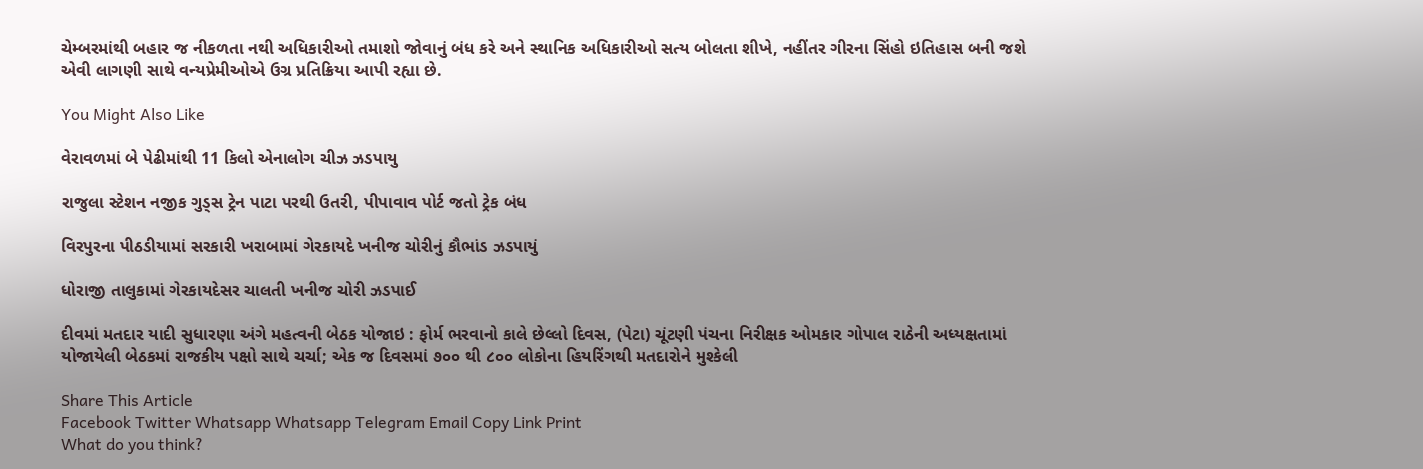ચેમ્બરમાંથી બહાર જ નીકળતા નથી અધિકારીઓ તમાશો જોવાનું બંધ કરે અને સ્થાનિક અધિકારીઓ સત્ય બોલતા શીખે, નહીંતર ગીરના સિંહો ઇતિહાસ બની જશે એવી લાગણી સાથે વન્યપ્રેમીઓએ ઉગ્ર પ્રતિક્રિયા આપી રહ્યા છે.

You Might Also Like

વેરાવળમાં બે પેઢીમાંથી 11 કિલો એનાલોગ ચીઝ ઝડપાયુ

રાજુલા સ્ટેશન નજીક ગુડ્સ ટ્રેન પાટા પરથી ઉતરી, પીપાવાવ પોર્ટ જતો ટ્રેક બંધ

વિરપુરના પીઠડીયામાં સરકારી ખરાબામાં ગેરકાયદે ખનીજ ચોરીનું કૌભાંડ ઝડપાયું

ધોરાજી તાલુકામાં ગેરકાયદેસર ચાલતી ખનીજ ચોરી ઝડપાઈ

દીવમાં મતદાર યાદી સુધારણા અંગે મહત્વની બેઠક યોજાઇ : ફોર્મ ભરવાનો કાલે છેલ્લો દિવસ, (પેટા) ચૂંટણી પંચના નિરીક્ષક ઓમકાર ગોપાલ રાઠેની અધ્યક્ષતામાં યોજાયેલી બેઠકમાં રાજકીય પક્ષો સાથે ચર્ચા; એક જ દિવસમાં ૭૦૦ થી ૮૦૦ લોકોના હિયરિંગથી મતદારોને મુશ્કેલી

Share This Article
Facebook Twitter Whatsapp Whatsapp Telegram Email Copy Link Print
What do you think?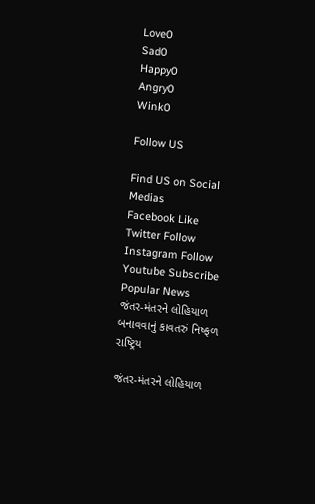Love0
Sad0
Happy0
Angry0
Wink0

Follow US

Find US on Social Medias
Facebook Like
Twitter Follow
Instagram Follow
Youtube Subscribe
Popular News
જંતર-મંતરને લોહિયાળ બનાવવાનું કાવતરું નિષ્ફળ
રાષ્ટ્રિય

જંતર-મંતરને લોહિયાળ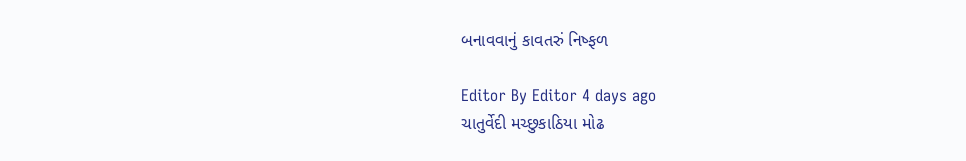બનાવવાનું કાવતરું નિષ્ફળ

Editor By Editor 4 days ago
ચાતુર્વેદી મચ્છુકાઠિયા મોઢ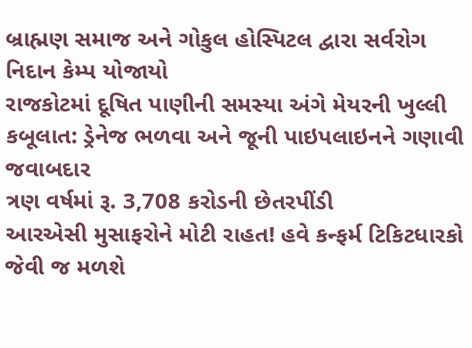બ્રાહ્મણ સમાજ અને ગોકુલ હોસ્પિટલ દ્વારા સર્વરોગ નિદાન કેમ્પ યોજાયો
રાજકોટમાં દૂષિત પાણીની સમસ્યા અંગે મેયરની ખુલ્લી કબૂલાત: ડ્રેનેજ ભળવા અને જૂની પાઇપલાઇનને ગણાવી જવાબદાર
ત્રણ વર્ષમાં રૂ. 3,708 કરોડની છેતરપીંડી
આરએસી મુસાફરોને મોટી રાહત! હવે કન્ફર્મ ટિકિટધારકો જેવી જ મળશે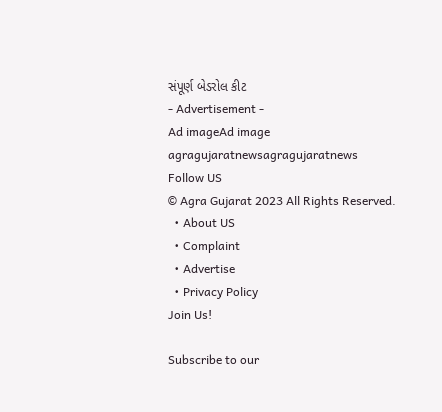સંપૂર્ણ બેડરોલ કીટ
- Advertisement -
Ad imageAd image
agragujaratnewsagragujaratnews
Follow US
© Agra Gujarat 2023 All Rights Reserved.
  • About US
  • Complaint
  • Advertise
  • Privacy Policy
Join Us!

Subscribe to our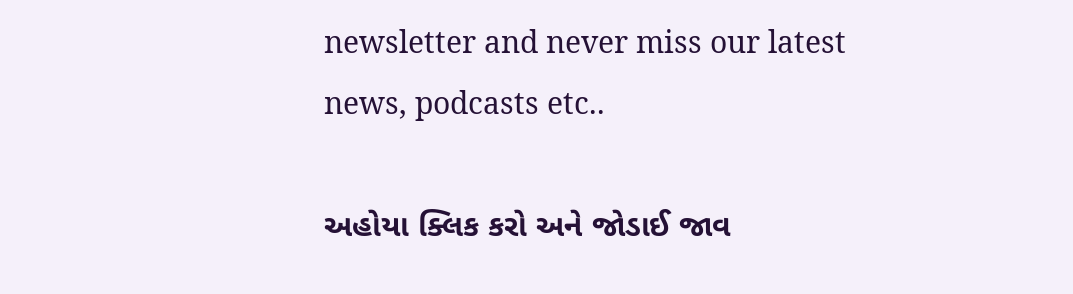newsletter and never miss our latest news, podcasts etc..

અહોયા ક્લિક કરો અને જોડાઈ જાવ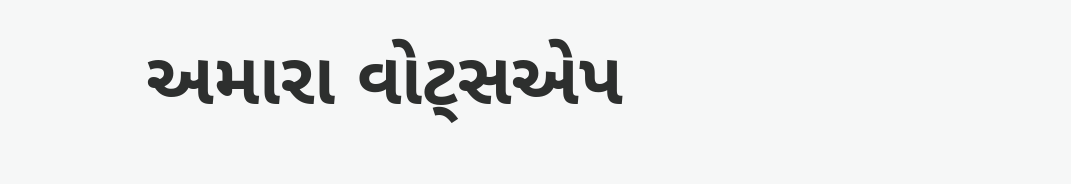અમારા વોટ્સએપ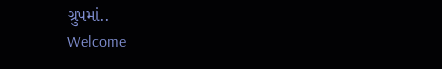ગ્રુપમાં..
Welcome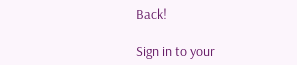Back!

Sign in to your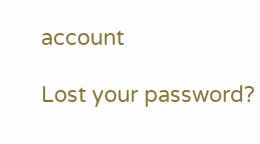account

Lost your password?